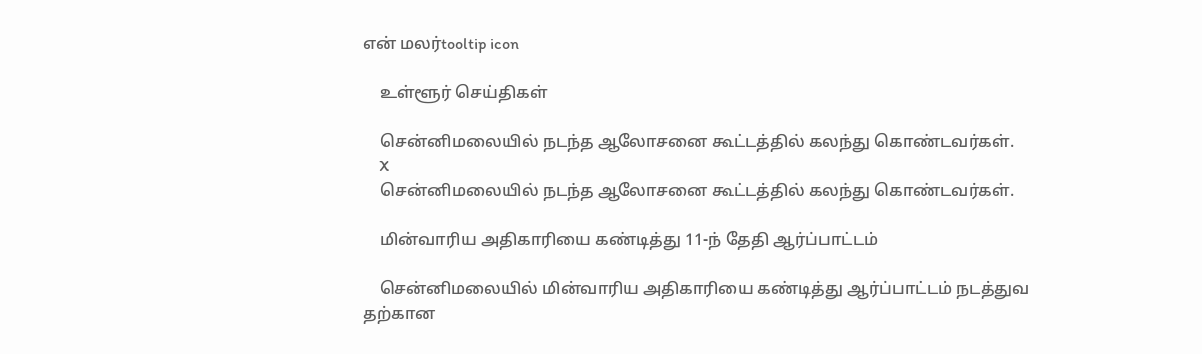என் மலர்tooltip icon

    உள்ளூர் செய்திகள்

    சென்னிமலையில் நடந்த ஆலோசனை கூட்டத்தில் கலந்து கொண்டவர்கள்.
    X
    சென்னிமலையில் நடந்த ஆலோசனை கூட்டத்தில் கலந்து கொண்டவர்கள்.

    மின்வாரிய அதிகாரியை கண்டித்து 11-ந் தேதி ஆர்ப்பாட்டம்

    சென்னிமலையில் மின்வாரிய அதிகாரியை கண்டித்து ஆர்ப்பாட்டம் நடத்துவ தற்கான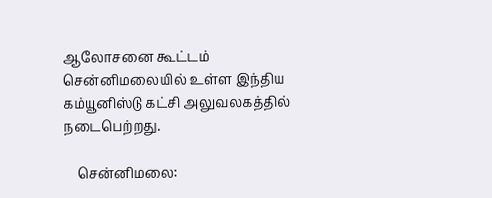ஆலோசனை கூட்டம் சென்னிமலையில் உள்ள இந்திய கம்யூனிஸ்டு கட்சி அலுவலகத்தில் நடைபெற்றது.

    சென்னிமலை: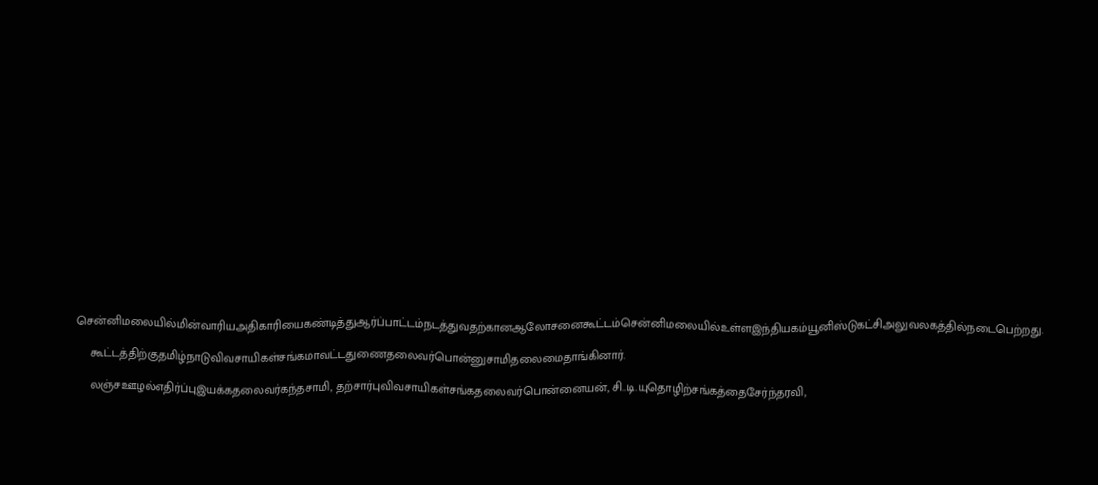சென்னிமலையில்மின்வாரியஅதிகாரியைகண்டித்துஆர்ப்பாட்டம்நடத்துவதற்கானஆலோசனைகூட்டம்சென்னிமலையில்உள்ளஇந்தியகம்யூனிஸ்டுகட்சிஅலுவலகத்தில்நடைபெற்றது.

    கூட்டத்திற்குதமிழ்நாடுவிவசாயிகள்சங்கமாவட்டதுணைதலைவர்பொன்னுசாமிதலைமைதாங்கினார்.

    லஞ்சஊழல்எதிர்ப்புஇயக்கதலைவர்கந்தசாமி, தற்சார்புவிவசாயிகள்சங்கதலைவர்பொன்னையன், சி..டி.யுதொழிற்சங்கத்தைசேர்ந்தரவி,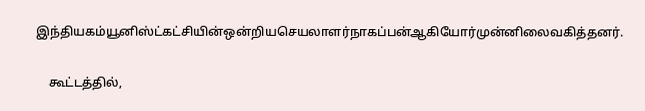இந்தியகம்யூனிஸ்ட்கட்சியின்ஒன்றியசெயலாளர்நாகப்பன்ஆகியோர்முன்னிலைவகித்தனர்.

    கூட்டத்தில்,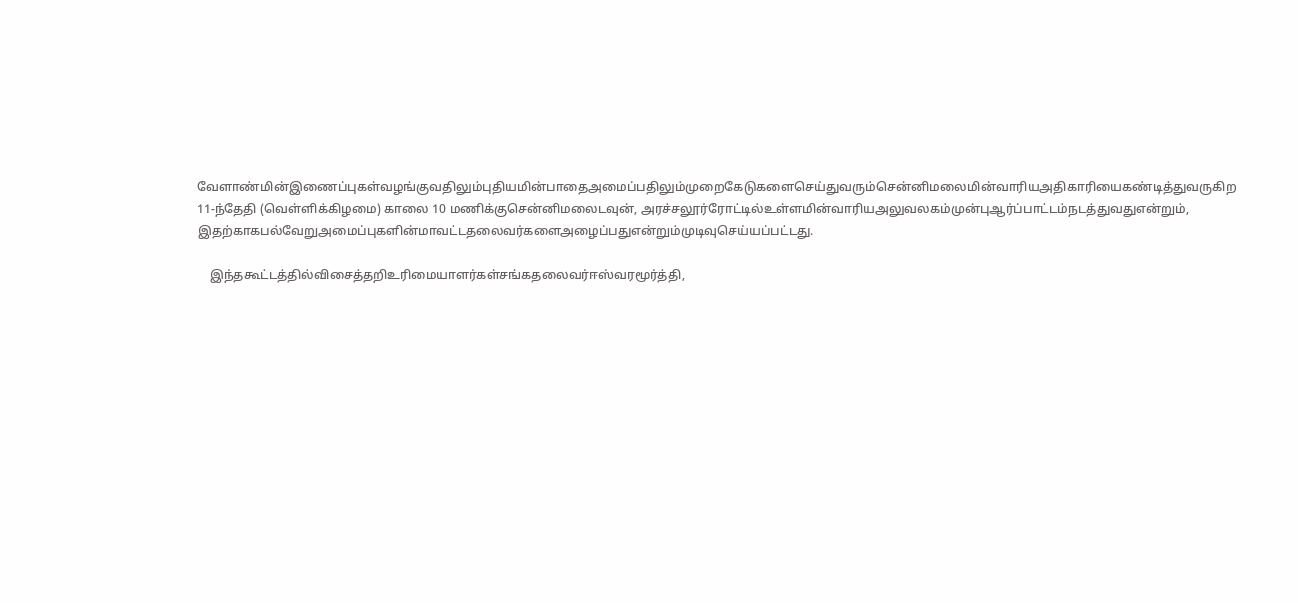வேளாண்மின்இணைப்புகள்வழங்குவதிலும்புதியமின்பாதைஅமைப்பதிலும்முறைகேடுகளைசெய்துவரும்சென்னிமலைமின்வாரியஅதிகாரியைகண்டித்துவருகிற 11-ந்தேதி (வெள்ளிக்கிழமை) காலை 10 மணிக்குசென்னிமலைடவுன், அரச்சலூர்ரோட்டில்உள்ளமின்வாரியஅலுவலகம்முன்புஆர்ப்பாட்டம்நடத்துவதுஎன்றும், இதற்காகபல்வேறுஅமைப்புகளின்மாவட்டதலைவர்களைஅழைப்பதுஎன்றும்முடிவுசெய்யப்பட்டது.

    இந்தகூட்டத்தில்விசைத்தறிஉரிமையாளர்கள்சங்கதலைவர்ஈஸ்வரமூர்த்தி,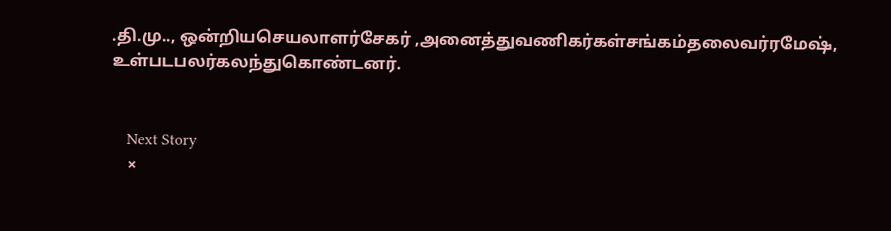.தி.மு.., ஒன்றியசெயலாளர்சேகர் ,அனைத்துவணிகர்கள்சங்கம்தலைவர்ரமேஷ், உள்படபலர்கலந்துகொண்டனர்.


    Next Story
    ×